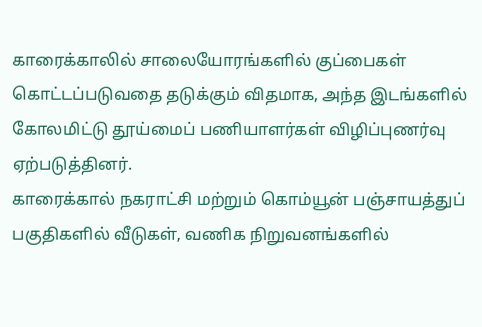காரைக்காலில் சாலையோரங்களில் குப்பைகள் கொட்டப்படுவதை தடுக்கும் விதமாக, அந்த இடங்களில் கோலமிட்டு தூய்மைப் பணியாளர்கள் விழிப்புணர்வு ஏற்படுத்தினர்.
காரைக்கால் நகராட்சி மற்றும் கொம்யூன் பஞ்சாயத்துப் பகுதிகளில் வீடுகள், வணிக நிறுவனங்களில்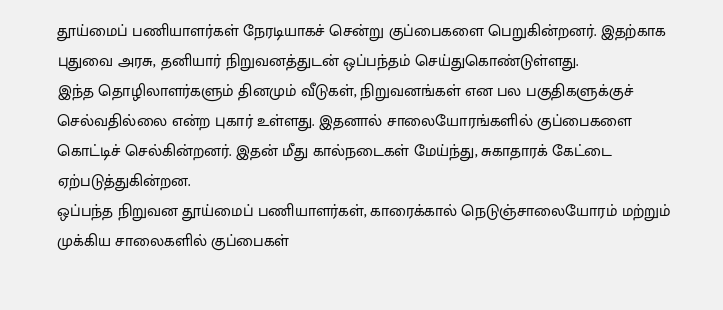தூய்மைப் பணியாளர்கள் நேரடியாகச் சென்று குப்பைகளை பெறுகின்றனர். இதற்காக புதுவை அரசு, தனியார் நிறுவனத்துடன் ஒப்பந்தம் செய்துகொண்டுள்ளது.
இந்த தொழிலாளர்களும் தினமும் வீடுகள், நிறுவனங்கள் என பல பகுதிகளுக்குச் செல்வதில்லை என்ற புகார் உள்ளது. இதனால் சாலையோரங்களில் குப்பைகளை கொட்டிச் செல்கின்றனர். இதன் மீது கால்நடைகள் மேய்ந்து, சுகாதாரக் கேட்டை ஏற்படுத்துகின்றன.
ஒப்பந்த நிறுவன தூய்மைப் பணியாளர்கள், காரைக்கால் நெடுஞ்சாலையோரம் மற்றும் முக்கிய சாலைகளில் குப்பைகள்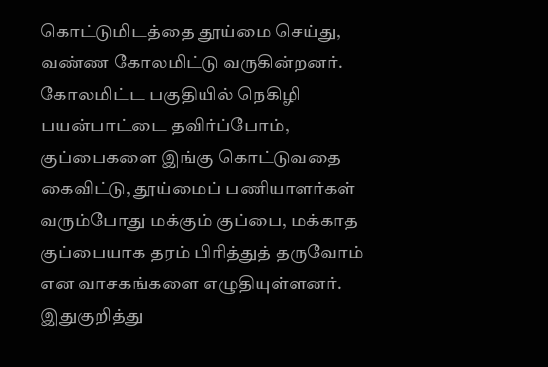கொட்டுமிடத்தை தூய்மை செய்து, வண்ண கோலமிட்டு வருகின்றனர். கோலமிட்ட பகுதியில் நெகிழி பயன்பாட்டை தவிர்ப்போம், குப்பைகளை இங்கு கொட்டுவதை கைவிட்டு, தூய்மைப் பணியாளர்கள் வரும்போது மக்கும் குப்பை, மக்காத குப்பையாக தரம் பிரித்துத் தருவோம் என வாசகங்களை எழுதியுள்ளனர்.
இதுகுறித்து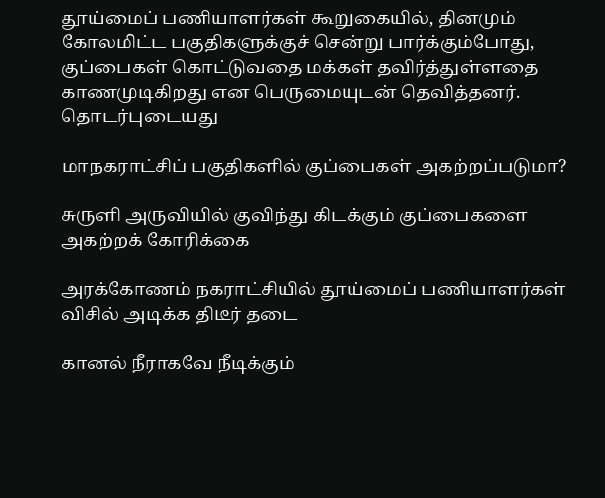தூய்மைப் பணியாளர்கள் கூறுகையில், தினமும் கோலமிட்ட பகுதிகளுக்குச் சென்று பார்க்கும்போது, குப்பைகள் கொட்டுவதை மக்கள் தவிர்த்துள்ளதை காணமுடிகிறது என பெருமையுடன் தெவித்தனர்.
தொடர்புடையது

மாநகராட்சிப் பகுதிகளில் குப்பைகள் அகற்றப்படுமா?

சுருளி அருவியில் குவிந்து கிடக்கும் குப்பைகளை அகற்றக் கோரிக்கை

அரக்கோணம் நகராட்சியில் தூய்மைப் பணியாளர்கள் விசில் அடிக்க திடீர் தடை

கானல் நீராகவே நீடிக்கும்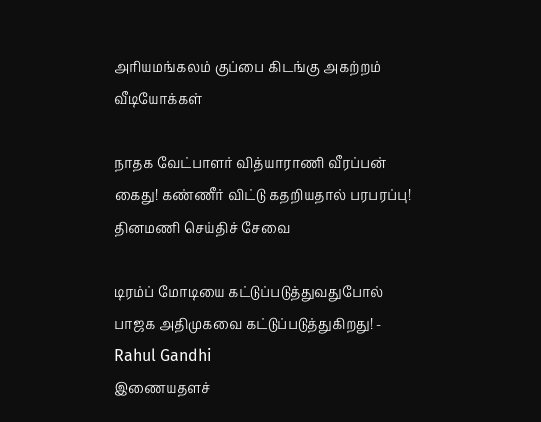அரியமங்கலம் குப்பை கிடங்கு அகற்றம்
வீடியோக்கள்

நாதக வேட்பாளர் வித்யாராணி வீரப்பன் கைது! கண்ணீர் விட்டு கதறியதால் பரபரப்பு!
தினமணி செய்திச் சேவை

டிரம்ப் மோடியை கட்டுப்படுத்துவதுபோல் பாஜக அதிமுகவை கட்டுப்படுத்துகிறது! - Rahul Gandhi
இணையதளச்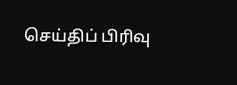செய்திப் பிரிவு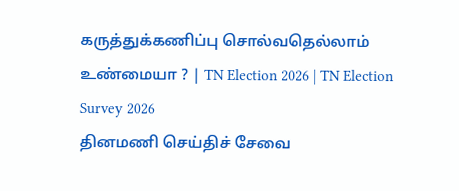கருத்துக்கணிப்பு சொல்வதெல்லாம் உண்மையா ? | TN Election 2026 | TN Election Survey 2026
தினமணி செய்திச் சேவை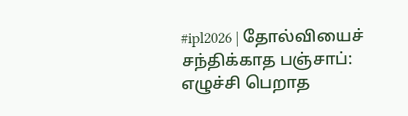#ipl2026 | தோல்வியைச் சந்திக்காத பஞ்சாப்: எழுச்சி பெறாத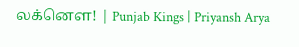லக்னௌ! | Punjab Kings | Priyansh Arya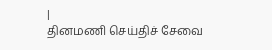|
தினமணி செய்திச் சேவை